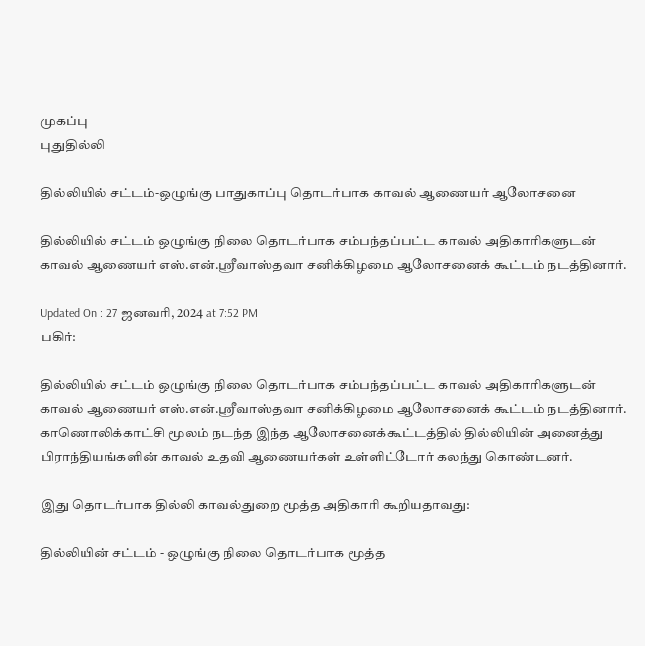முகப்பு
புதுதில்லி

தில்லியில் சட்டம்-ஒழுங்கு பாதுகாப்பு தொடர்பாக காவல் ஆணையர் ஆலோசனை

தில்லியில் சட்டம் ஒழுங்கு நிலை தொடர்பாக சம்பந்தப்பட்ட காவல் அதிகாரிகளுடன் காவல் ஆணையர் எஸ்.என்.ஸ்ரீவாஸ்தவா சனிக்கிழமை ஆலோசனைக் கூட்டம் நடத்தினார்.

Updated On : 27 ஜனவரி, 2024 at 7:52 PM
பகிர்:

தில்லியில் சட்டம் ஒழுங்கு நிலை தொடர்பாக சம்பந்தப்பட்ட காவல் அதிகாரிகளுடன் காவல் ஆணையர் எஸ்.என்.ஸ்ரீவாஸ்தவா சனிக்கிழமை ஆலோசனைக் கூட்டம் நடத்தினார். காணொலிக்காட்சி மூலம் நடந்த இந்த ஆலோசனைக்கூட்டத்தில் தில்லியின் அனைத்து பிராந்தியங்களின் காவல் உதவி ஆணையர்கள் உள்ளிட்டோர் கலந்து கொண்டனர்.

இது தொடர்பாக தில்லி காவல்துறை மூத்த அதிகாரி கூறியதாவது:

தில்லியின் சட்டம் - ஒழுங்கு நிலை தொடர்பாக மூத்த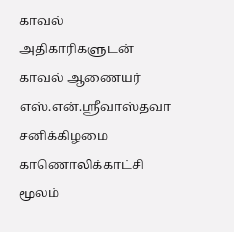காவல் அதிகாரிகளுடன் காவல் ஆணையர் எஸ்.என்.ஸ்ரீவாஸ்தவா சனிக்கிழமை காணொலிக்காட்சி மூலம்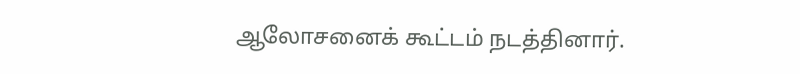ஆலோசனைக் கூட்டம் நடத்தினார்.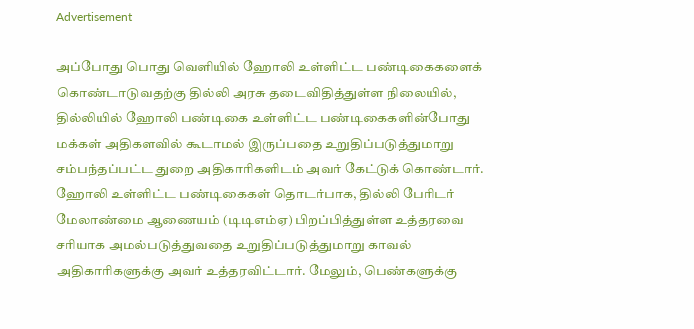Advertisement

அப்போது பொது வெளியில் ஹோலி உள்ளிட்ட பண்டிகைகளைக் கொண்டாடுவதற்கு தில்லி அரசு தடைவிதித்துள்ள நிலையில், தில்லியில் ஹோலி பண்டிகை உள்ளிட்ட பண்டிகைகளின்போது மக்கள் அதிகளவில் கூடாமல் இருப்பதை உறுதிப்படுத்துமாறு சம்பந்தப்பட்ட துறை அதிகாரிகளிடம் அவர் கேட்டுக் கொண்டார். ஹோலி உள்ளிட்ட பண்டிகைகள் தொடர்பாக, தில்லி பேரிடர் மேலாண்மை ஆணையம் (டிடிஎம்ஏ) பிறப்பித்துள்ள உத்தரவை சரியாக அமல்படுத்துவதை உறுதிப்படுத்துமாறு காவல் அதிகாரிகளுக்கு அவர் உத்தரவிட்டார். மேலும், பெண்களுக்கு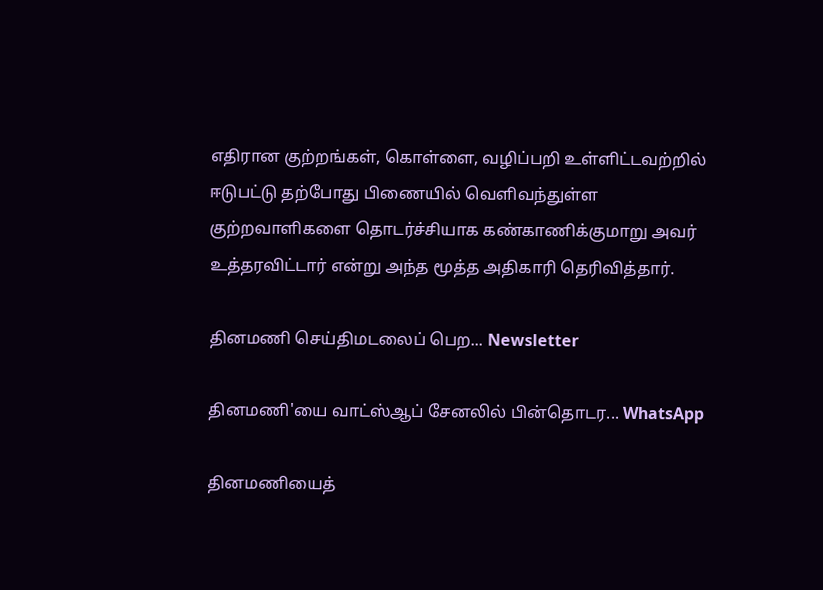எதிரான குற்றங்கள், கொள்ளை, வழிப்பறி உள்ளிட்டவற்றில் ஈடுபட்டு தற்போது பிணையில் வெளிவந்துள்ள குற்றவாளிகளை தொடர்ச்சியாக கண்காணிக்குமாறு அவர் உத்தரவிட்டார் என்று அந்த மூத்த அதிகாரி தெரிவித்தார்.

தினமணி செய்திமடலைப் பெற... Newsletter

தினமணி'யை வாட்ஸ்ஆப் சேனலில் பின்தொடர... WhatsApp

தினமணியைத்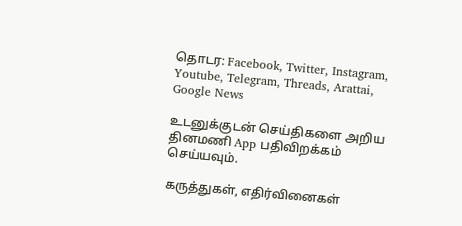தொடர: Facebook, Twitter, Instagram, Youtube, Telegram, Threads, Arattai, Google News

உடனுக்குடன் செய்திகளை அறிய தினமணி App பதிவிறக்கம் செய்யவும்.

கருத்துகள், எதிர்வினைகள்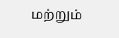மற்றும்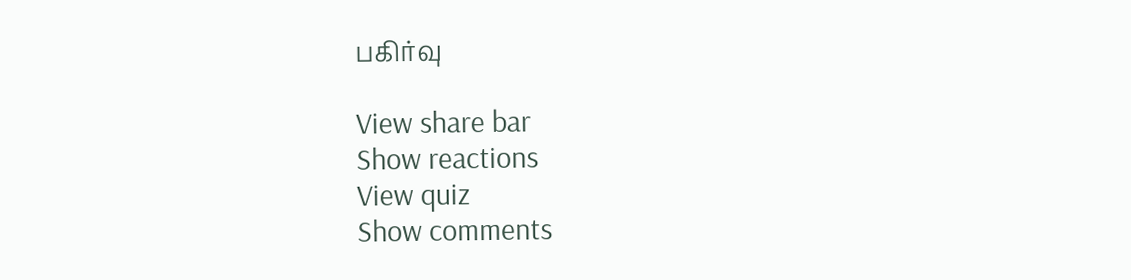பகிர்வு

View share bar
Show reactions
View quiz
Show comments